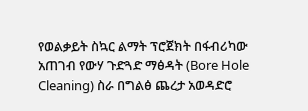የወልቃይት ስኳር ልማት ፕሮጀክት በፋብሪካው አጠገብ የውሃ ጉድጓድ ማፅዳት (Bore Hole Cleaning) ስራ በግልፅ ጨረታ አወዳድሮ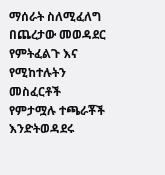ማሰራት ስለሚፈለግ በጨረታው መወዳደር የምትፈልጉ እና የሚከተሉትን መስፈርቶች የምታሟሉ ተጫራቾች እንድትወዳደሩ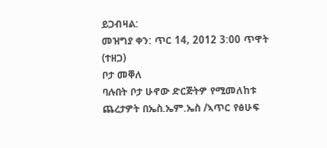ይጋብዛል:
መዝግያ ቀን: ጥር 14, 2012 3:00 ጥዋት (ተዘጋ)
ቦታ መቐለ
ባሉበት ቦታ ሁኖው ድርጅትዎ የሚመለከቱ ጨረታዎት በኤስ.ኤም.ኤስ /ኣጥር የፅሁፍ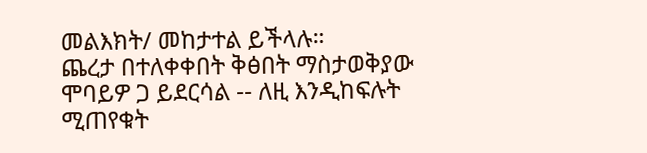መልእክት/ መከታተል ይችላሉ።
ጨረታ በተለቀቀበት ቅፅበት ማስታወቅያው ሞባይዎ ጋ ይደርሳል -- ለዚ እንዲከፍሉት ሚጠየቁት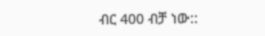ብር 400 ብቻ ነው::